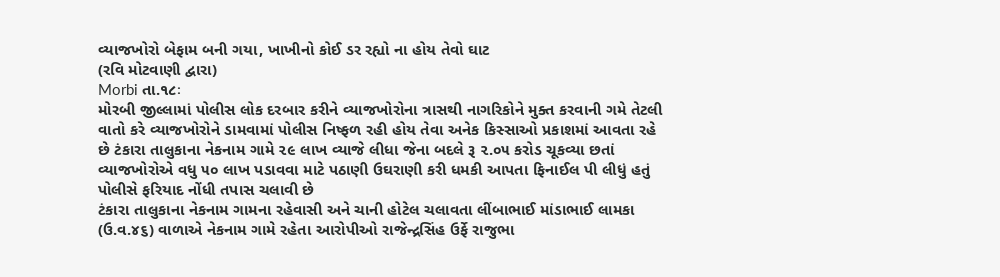વ્યાજખોરો બેફામ બની ગયા, ખાખીનો કોઈ ડર રહ્યો ના હોય તેવો ઘાટ
(રવિ મોટવાણી દ્વારા)
Morbi તા.૧૮ઃ
મોરબી જીલ્લામાં પોલીસ લોક દરબાર કરીને વ્યાજખોરોના ત્રાસથી નાગરિકોને મુક્ત કરવાની ગમે તેટલી વાતો કરે વ્યાજખોરોને ડામવામાં પોલીસ નિષ્ફળ રહી હોય તેવા અનેક કિસ્સાઓ પ્રકાશમાં આવતા રહે છે ટંકારા તાલુકાના નેકનામ ગામે ૨૯ લાખ વ્યાજે લીધા જેના બદલે રૂ ૨.૦૫ કરોડ ચૂકવ્યા છતાં વ્યાજખોરોએ વધુ ૫૦ લાખ પડાવવા માટે પઠાણી ઉઘરાણી કરી ધમકી આપતા ફિનાઈલ પી લીધું હતું પોલીસે ફરિયાદ નોંધી તપાસ ચલાવી છે
ટંકારા તાલુકાના નેકનામ ગામના રહેવાસી અને ચાની હોટેલ ચલાવતા લીંબાભાઈ માંડાભાઈ લામકા (ઉ.વ.૪૬) વાળાએ નેકનામ ગામે રહેતા આરોપીઓ રાજેન્દ્રસિંહ ઉર્ફે રાજુભા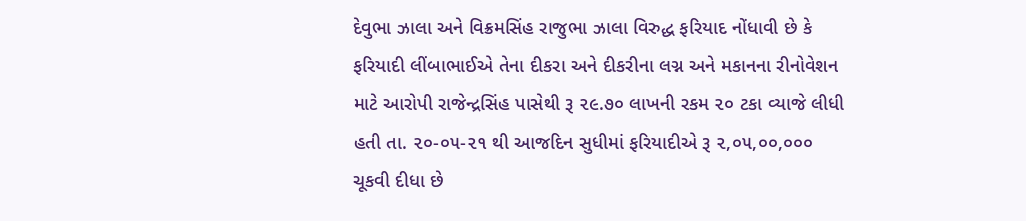દેવુભા ઝાલા અને વિક્રમસિંહ રાજુભા ઝાલા વિરુદ્ધ ફરિયાદ નોંધાવી છે કે ફરિયાદી લીંબાભાઈએ તેના દીકરા અને દીકરીના લગ્ન અને મકાનના રીનોવેશન માટે આરોપી રાજેન્દ્રસિંહ પાસેથી રૂ ૨૯.૭૦ લાખની રકમ ૨૦ ટકા વ્યાજે લીધી હતી તા. ૨૦-૦૫-૨૧ થી આજદિન સુધીમાં ફરિયાદીએ રૂ ૨,૦૫,૦૦,૦૦૦ ચૂકવી દીધા છે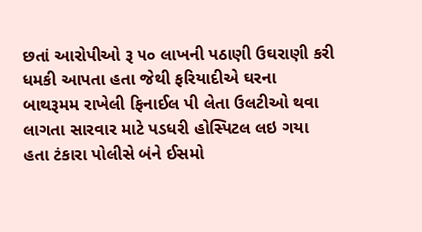છતાં આરોપીઓ રૂ ૫૦ લાખની પઠાણી ઉઘરાણી કરી ધમકી આપતા હતા જેથી ફરિયાદીએ ઘરના બાથરૂમમ રાખેલી ફિનાઈલ પી લેતા ઉલટીઓ થવા લાગતા સારવાર માટે પડધરી હોસ્પિટલ લઇ ગયા હતા ટંકારા પોલીસે બંને ઈસમો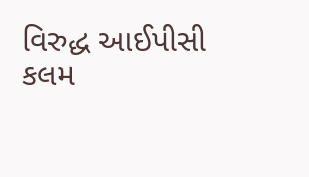વિરુદ્ધ આઈપીસી કલમ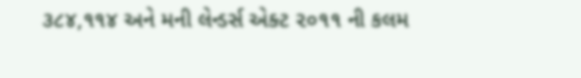૩૮૪,૧૧૪ અને મની લેન્ડર્સ એક્ટ ૨૦૧૧ ની કલમ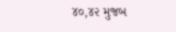૪૦,૪૨ મુજબ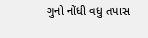ગુનો નોંધી વધુ તપાસ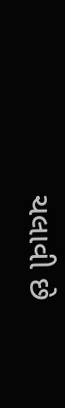ચલાવી છે